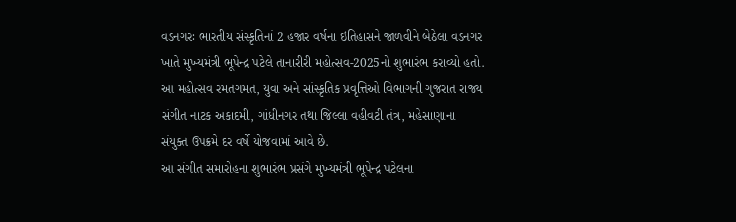વડનગરઃ ભારતીય સંસ્કૃતિનાં 2 હજાર વર્ષના ઇતિહાસને જાળવીને બેઠેલા વડનગર ખાતે મુખ્યમંત્રી ભૂપેન્દ્ર પટેલે તાનારીરી મહોત્સવ-2025નો શુભારંભ કરાવ્યો હતો. આ મહોત્સવ રમતગમત, યુવા અને સાંસ્કૃતિક પ્રવૃત્તિઓ વિભાગની ગુજરાત રાજ્ય સંગીત નાટક અકાદમી, ગાંધીનગર તથા જિલ્લા વહીવટી તંત્ર, મહેસાણાના સંયુક્ત ઉપક્રમે દર વર્ષે યોજવામાં આવે છે.
આ સંગીત સમારોહના શુભારંભ પ્રસંગે મુખ્યમંત્રી ભૂપેન્દ્ર પટેલના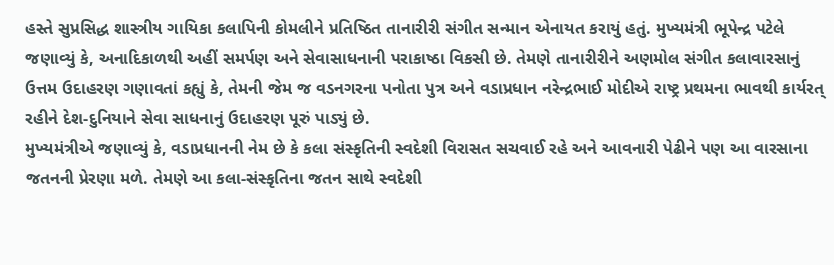હસ્તે સુપ્રસિદ્ધ શાસ્ત્રીય ગાયિકા કલાપિની કોમલીને પ્રતિષ્ઠિત તાનારીરી સંગીત સન્માન એનાયત કરાયું હતું. મુખ્યમંત્રી ભૂપેન્દ્ર પટેલે જણાવ્યું કે, અનાદિકાળથી અહીં સમર્પણ અને સેવાસાધનાની પરાકાષ્ઠા વિકસી છે. તેમણે તાનારીરીને અણમોલ સંગીત કલાવારસાનું ઉત્તમ ઉદાહરણ ગણાવતાં કહ્યું કે, તેમની જેમ જ વડનગરના પનોતા પુત્ર અને વડાપ્રધાન નરેન્દ્રભાઈ મોદીએ રાષ્ટ્ર પ્રથમના ભાવથી કાર્યરત્ રહીને દેશ-દુનિયાને સેવા સાધનાનું ઉદાહરણ પૂરું પાડ્યું છે.
મુખ્યમંત્રીએ જણાવ્યું કે, વડાપ્રધાનની નેમ છે કે કલા સંસ્કૃતિની સ્વદેશી વિરાસત સચવાઈ રહે અને આવનારી પેઢીને પણ આ વારસાના જતનની પ્રેરણા મળે. તેમણે આ કલા-સંસ્કૃતિના જતન સાથે સ્વદેશી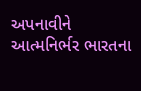અપનાવીને આત્મનિર્ભર ભારતના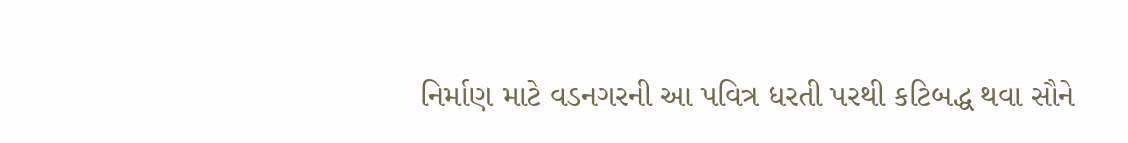નિર્માણ માટે વડનગરની આ પવિત્ર ધરતી પરથી કટિબદ્ધ થવા સૌને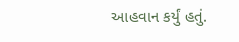આહવાન કર્યું હતું.